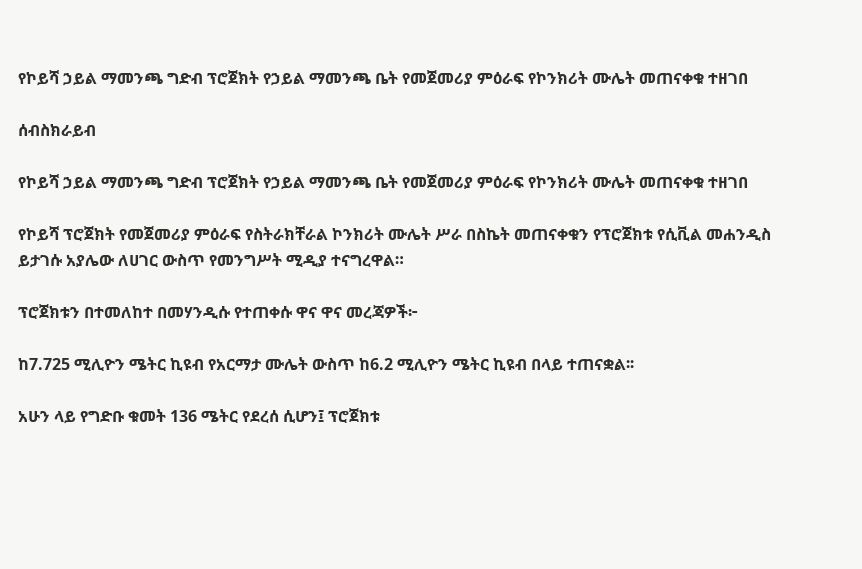የኮይሻ ኃይል ማመንጫ ግድብ ፕሮጀክት የኃይል ማመንጫ ቤት የመጀመሪያ ምዕራፍ የኮንክሪት ሙሌት መጠናቀቁ ተዘገበ

ሰብስክራይብ

የኮይሻ ኃይል ማመንጫ ግድብ ፕሮጀክት የኃይል ማመንጫ ቤት የመጀመሪያ ምዕራፍ የኮንክሪት ሙሌት መጠናቀቁ ተዘገበ

የኮይሻ ፕሮጀክት የመጀመሪያ ምዕራፍ የስትራክቸራል ኮንክሪት ሙሌት ሥራ በስኬት መጠናቀቁን የፕሮጀክቱ የሲቪል መሐንዲስ ይታገሱ አያሌው ለሀገር ውስጥ የመንግሥት ሚዲያ ተናግረዋል።

ፕሮጀክቱን በተመለከተ በመሃንዲሱ የተጠቀሱ ዋና ዋና መረጃዎች፦

ከ7.725 ሚሊዮን ሜትር ኪዩብ የአርማታ ሙሌት ውስጥ ከ6.2 ሚሊዮን ሜትር ኪዩብ በላይ ተጠናቋል፡፡

አሁን ላይ የግድቡ ቁመት 136 ሜትር የደረሰ ሲሆን፤ ፕሮጀክቱ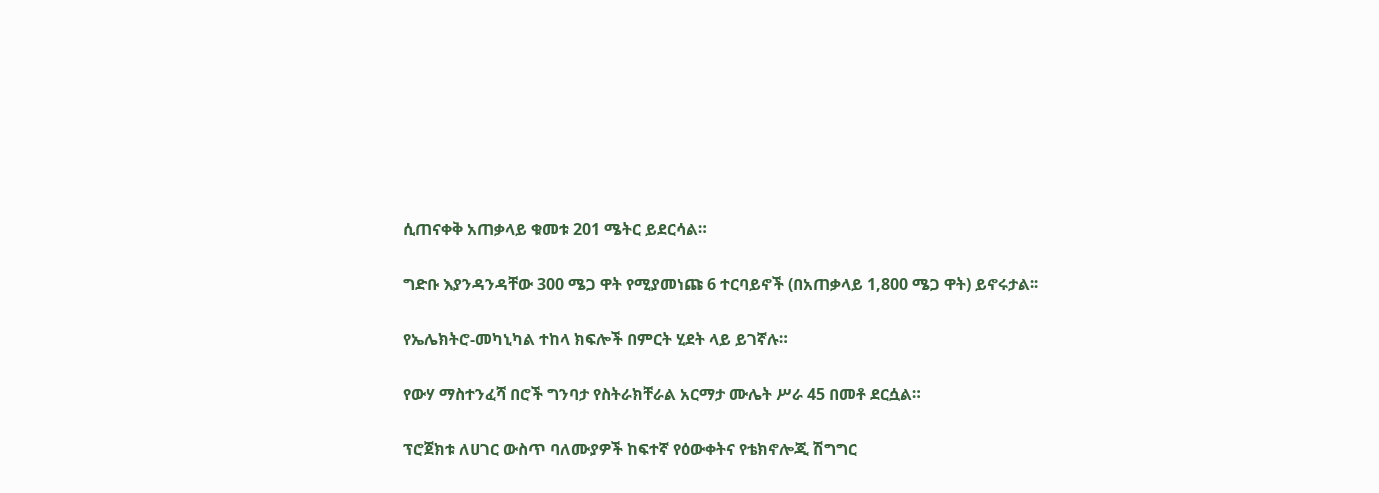ሲጠናቀቅ አጠቃላይ ቁመቱ 201 ሜትር ይደርሳል።

ግድቡ እያንዳንዳቸው 300 ሜጋ ዋት የሚያመነጩ 6 ተርባይኖች (በአጠቃላይ 1,800 ሜጋ ዋት) ይኖሩታል፡፡

የኤሌክትሮ-መካኒካል ተከላ ክፍሎች በምርት ሂደት ላይ ይገኛሉ።

የውሃ ማስተንፈሻ በሮች ግንባታ የስትራክቸራል አርማታ ሙሌት ሥራ 45 በመቶ ደርሷል።

ፕሮጀክቱ ለሀገር ውስጥ ባለሙያዎች ከፍተኛ የዕውቀትና የቴክኖሎጂ ሽግግር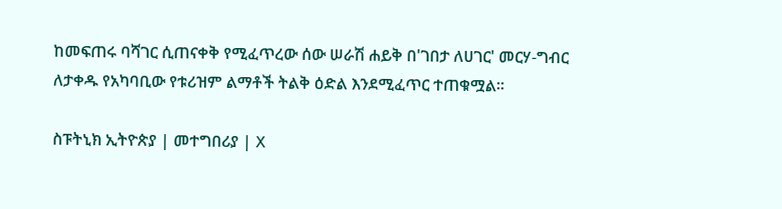ከመፍጠሩ ባሻገር ሲጠናቀቅ የሚፈጥረው ሰው ሠራሽ ሐይቅ በ'ገበታ ለሀገር' መርሃ-ግብር ለታቀዱ የአካባቢው የቱሪዝም ልማቶች ትልቅ ዕድል እንደሚፈጥር ተጠቁሟል።

ስፑትኒክ ኢትዮጵያ | መተግበሪያ | X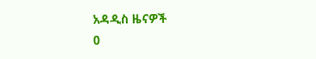አዳዲስ ዜናዎች
0